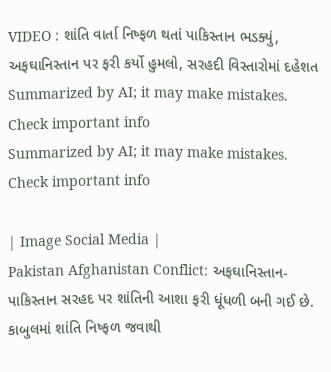VIDEO : શાંતિ વાર્તા નિષ્ફળ થતાં પાકિસ્તાન ભડક્યું, અફઘાનિસ્તાન પર ફરી કર્યો હુમલો, સરહદી વિસ્તારોમાં દહેશત
Summarized by AI; it may make mistakes. Check important info
Summarized by AI; it may make mistakes. Check important info

| Image Social Media |
Pakistan Afghanistan Conflict: અફઘાનિસ્તાન-પાકિસ્તાન સરહદ પર શાંતિની આશા ફરી ધૂંધળી બની ગઈ છે. કાબુલમાં શાંતિ નિષ્ફળ જવાથી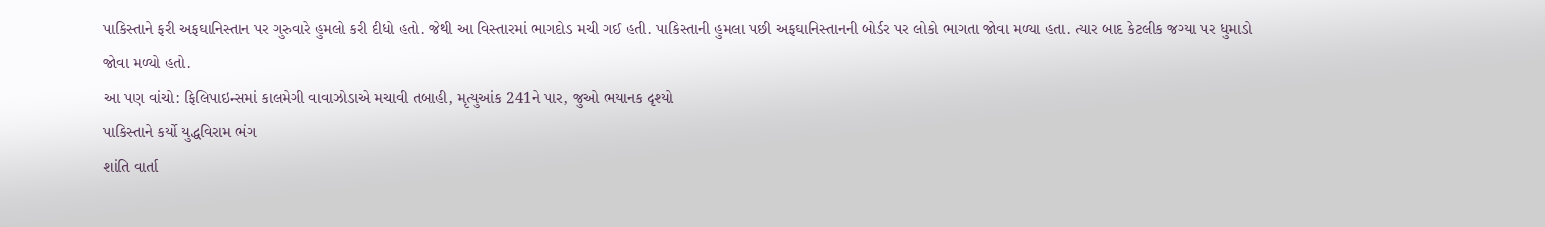પાકિસ્તાને ફરી અફઘાનિસ્તાન પર ગુરુવારે હુમલો કરી દીધો હતો. જેથી આ વિસ્તારમાં ભાગદોડ મચી ગઈ હતી. પાકિસ્તાની હુમલા પછી અફઘાનિસ્તાનની બોર્ડર પર લોકો ભાગતા જોવા મળ્યા હતા. ત્યાર બાદ કેટલીક જગ્યા પર ધુમાડો જોવા મળ્યો હતો.
આ પણ વાંચો: ફિલિપાઇન્સમાં કાલમેગી વાવાઝોડાએ મચાવી તબાહી, મૃત્યુઆંક 241ને પાર, જુઓ ભયાનક દૃશ્યો
પાકિસ્તાને કર્યો યુદ્ધવિરામ ભંગ
શાંતિ વાર્તા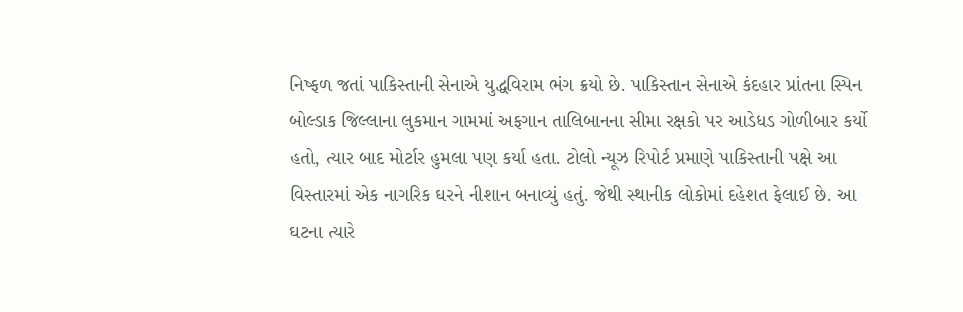નિષ્ફળ જતાં પાકિસ્તાની સેનાએ યુદ્ધવિરામ ભંગ ક્રયો છે. પાકિસ્તાન સેનાએ કંદહાર પ્રાંતના સ્પિન બોલ્ડાક જિલ્લાના લુકમાન ગામમાં અફગાન તાલિબાનના સીમા રક્ષકો પર આડેધડ ગોળીબાર કર્યો હતો, ત્યાર બાદ મોર્ટાર હુમલા પણ કર્યા હતા. ટોલો ન્યૂઝ રિપોર્ટ પ્રમાણે પાકિસ્તાની પક્ષે આ વિસ્તારમાં એક નાગરિક ઘરને નીશાન બનાવ્યું હતું. જેથી સ્થાનીક લોકોમાં દહેશત ફેલાઈ છે. આ ઘટના ત્યારે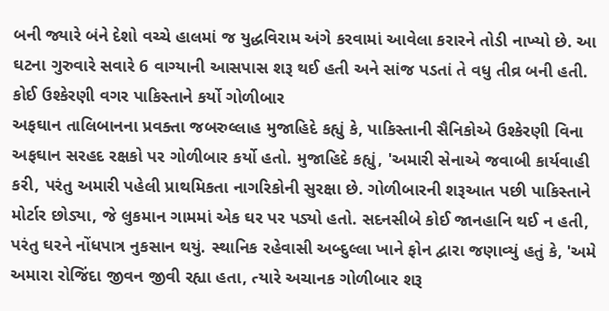બની જ્યારે બંને દેશો વચ્ચે હાલમાં જ યુદ્ધવિરામ અંગે કરવામાં આવેલા કરારને તોડી નાખ્યો છે. આ ઘટના ગુરુવારે સવારે 6 વાગ્યાની આસપાસ શરૂ થઈ હતી અને સાંજ પડતાં તે વધુ તીવ્ર બની હતી.
કોઈ ઉશ્કેરણી વગર પાકિસ્તાને કર્યો ગોળીબાર
અફઘાન તાલિબાનના પ્રવક્તા જબરુલ્લાહ મુજાહિદે કહ્યું કે, પાકિસ્તાની સૈનિકોએ ઉશ્કેરણી વિના અફઘાન સરહદ રક્ષકો પર ગોળીબાર કર્યો હતો. મુજાહિદે કહ્યું, 'અમારી સેનાએ જવાબી કાર્યવાહી કરી, પરંતુ અમારી પહેલી પ્રાથમિકતા નાગરિકોની સુરક્ષા છે. ગોળીબારની શરૂઆત પછી પાકિસ્તાને મોર્ટાર છોડ્યા, જે લુકમાન ગામમાં એક ઘર પર પડ્યો હતો. સદનસીબે કોઈ જાનહાનિ થઈ ન હતી, પરંતુ ઘરને નોંધપાત્ર નુકસાન થયું. સ્થાનિક રહેવાસી અબ્દુલ્લા ખાને ફોન દ્વારા જણાવ્યું હતું કે, 'અમે અમારા રોજિંદા જીવન જીવી રહ્યા હતા, ત્યારે અચાનક ગોળીબાર શરૂ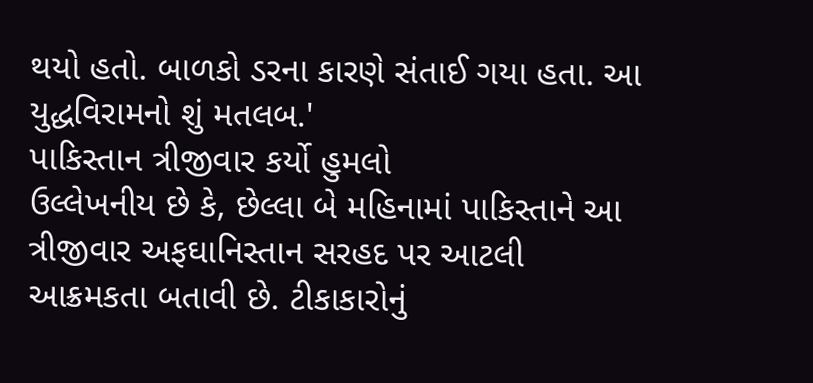થયો હતો. બાળકો ડરના કારણે સંતાઈ ગયા હતા. આ યુદ્ધવિરામનો શું મતલબ.'
પાકિસ્તાન ત્રીજીવાર કર્યો હુમલો
ઉલ્લેખનીય છે કે, છેલ્લા બે મહિનામાં પાકિસ્તાને આ ત્રીજીવાર અફઘાનિસ્તાન સરહદ પર આટલી આક્રમકતા બતાવી છે. ટીકાકારોનું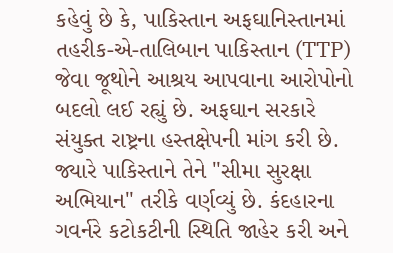કહેવું છે કે, પાકિસ્તાન અફઘાનિસ્તાનમાં તહરીક-એ-તાલિબાન પાકિસ્તાન (TTP) જેવા જૂથોને આશ્રય આપવાના આરોપોનો બદલો લઈ રહ્યું છે. અફઘાન સરકારે સંયુક્ત રાષ્ટ્રના હસ્તક્ષેપની માંગ કરી છે. જ્યારે પાકિસ્તાને તેને "સીમા સુરક્ષા અભિયાન" તરીકે વર્ણવ્યું છે. કંદહારના ગવર્નરે કટોકટીની સ્થિતિ જાહેર કરી અને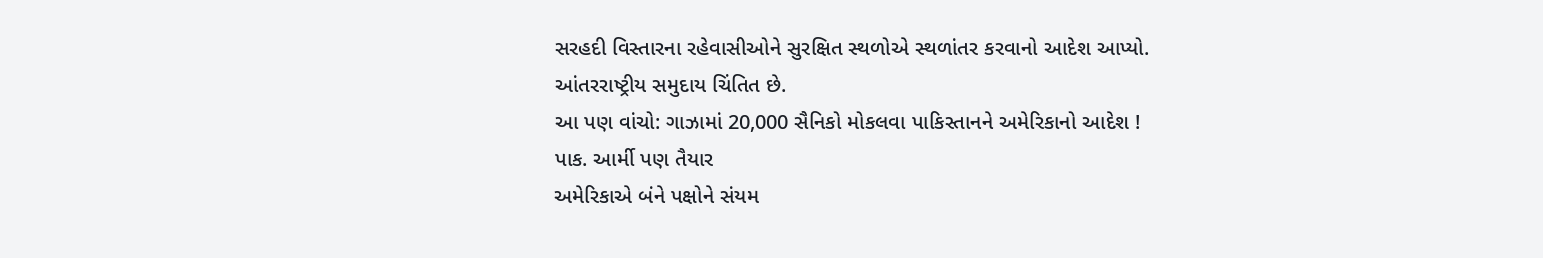સરહદી વિસ્તારના રહેવાસીઓને સુરક્ષિત સ્થળોએ સ્થળાંતર કરવાનો આદેશ આપ્યો. આંતરરાષ્ટ્રીય સમુદાય ચિંતિત છે.
આ પણ વાંચો: ગાઝામાં 20,000 સૈનિકો મોકલવા પાકિસ્તાનને અમેરિકાનો આદેશ ! પાક. આર્મી પણ તૈયાર
અમેરિકાએ બંને પક્ષોને સંયમ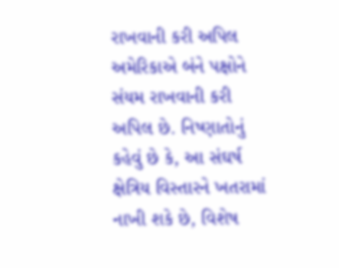રાખવાની કરી અપિલ
અમેરિકાએ બંને પક્ષોને સંયમ રાખવાની કરી અપિલ છે. નિષ્ણાતોનું કહેવું છે કે, આ સંઘર્ષ ક્ષેત્રિય વિસ્તારને ખતરામાં નાખી શકે છે, વિશેષ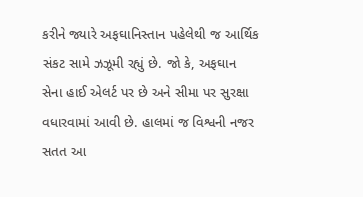કરીને જ્યારે અફઘાનિસ્તાન પહેલેથી જ આર્થિક સંકટ સામે ઝઝૂમી રહ્યું છે. જો કે, અફઘાન સેના હાઈ એલર્ટ પર છે અને સીમા પર સુરક્ષા વધારવામાં આવી છે. હાલમાં જ વિશ્વની નજર સતત આ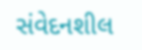સંવેદનશીલ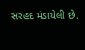સરહદ મંડાયેલી છે.